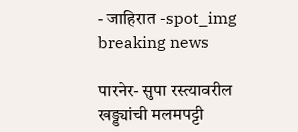- जाहिरात -spot_img
breaking news

पारनेर- सुपा रस्त्यावरील खड्ड्यांची मलमपट्टी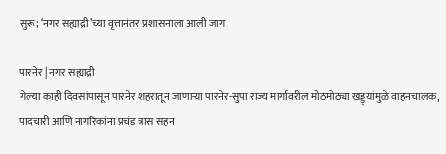सुरू; ‘नगर सह्याद्री‌’च्या वृत्तानंतर प्रशासनाला आली जाग

पारनेर | नगर सह्याद्री
गेल्या काही दिवसांपासून पारनेर शहरातून जाणाऱ्या पारनेर-सुपा राज्य मार्गावरील मोठमोठ्या खड्ड्यांमुळे वाहनचालक, पादचारी आणि नागरिकांना प्रचंड त्रास सहन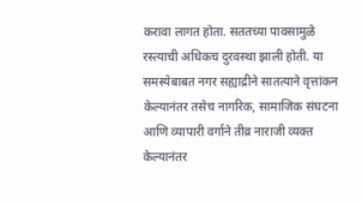करावा लागत होता. सततच्या पावसामुळे रस्त्याची अधिकच दुरवस्था झाली होती. या समस्येबाबत नगर सह्याद्रीने सातत्याने वृत्तांकन केल्यानंतर तसेच नागरिक, सामाजिक संघटना आणि व्यापारी वर्गाने तीव्र नाराजी व्यक्त केल्यानंतर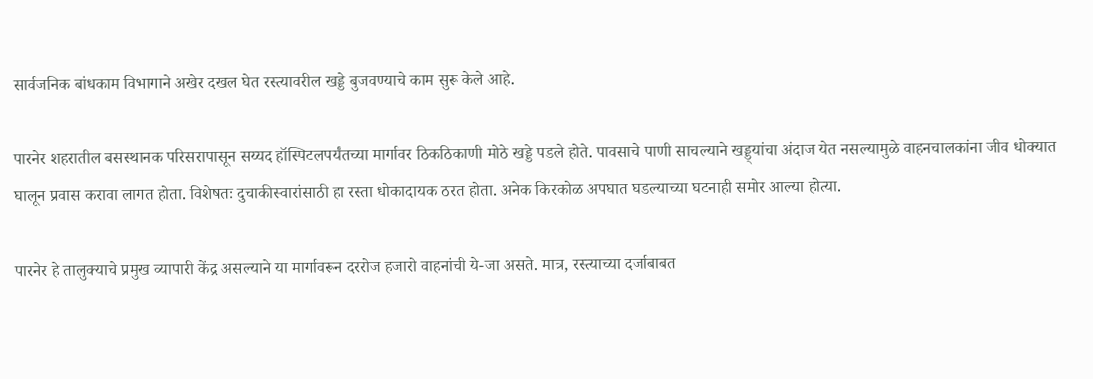सार्वजनिक बांधकाम विभागाने अखेर दखल घेत रस्त्यावरील खड्डे बुजवण्याचे काम सुरू केले आहे.

पारनेर शहरातील बसस्थानक परिसरापासून सय्यद हॉस्पिटलपर्यंतच्या मार्गावर ठिकठिकाणी मोठे खड्डे पडले होते. पावसाचे पाणी साचल्याने खड्ड्यांचा अंदाज येत नसल्यामुळे वाहनचालकांना जीव धोक्यात घालून प्रवास करावा लागत होता. विशेषतः दुचाकीस्वारांसाठी हा रस्ता धोकादायक ठरत होता. अनेक किरकोळ अपघात घडल्याच्या घटनाही समोर आल्या होत्या.

पारनेर हे तालुक्याचे प्रमुख व्यापारी केंद्र असल्याने या मार्गावरून दररोज हजारो वाहनांची ये-जा असते. मात्र, रस्त्याच्या दर्जाबाबत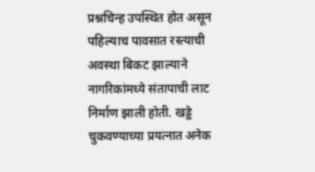प्रश्नचिन्ह उपस्थित होत असून पहिल्याच पावसात रस्त्याची अवस्था बिकट झाल्याने नागरिकांमध्ये संतापाची लाट निर्माण झाली होती. खड्डे चुकवण्याच्या प्रयत्नात अनेक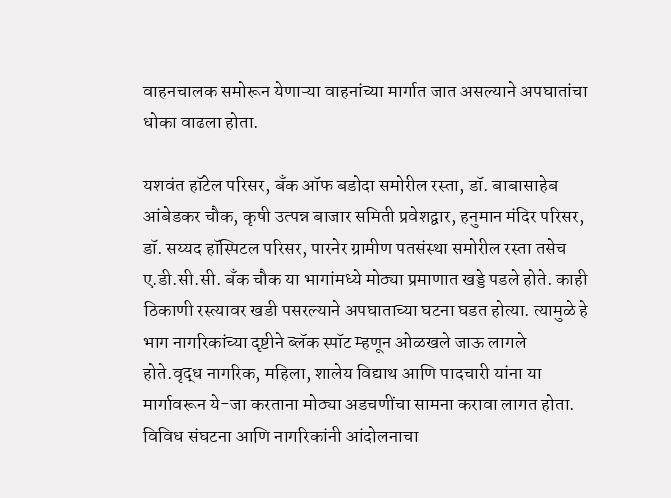वाहनचालक समोरून येणाऱ्या वाहनांच्या मार्गात जात असल्याने अपघातांचा धोका वाढला होता.

यशवंत हॉटेल परिसर, बँक ऑफ बडोदा समोरील रस्ता, डॉ. बाबासाहेब आंबेडकर चौक, कृषी उत्पन्न बाजार समिती प्रवेशद्वार, हनुमान मंदिर परिसर, डॉ. सय्यद हॉस्पिटल परिसर, पारनेर ग्रामीण पतसंस्था समोरील रस्ता तसेच ए.डी.सी.सी. बँक चौक या भागांमध्ये मोठ्या प्रमाणात खड्डे पडले होते. काही ठिकाणी रस्त्यावर खडी पसरल्याने अपघाताच्या घटना घडत होत्या. त्यामुळे हे भाग नागरिकांच्या दृष्टीने ब्लॅक स्पॉट म्हणून ओळखले जाऊ लागले होते.वृद्ध नागरिक, महिला, शालेय विद्याथ आणि पादचारी यांना या मार्गावरून ये-जा करताना मोठ्या अडचणींचा सामना करावा लागत होता. विविध संघटना आणि नागरिकांनी आंदोलनाचा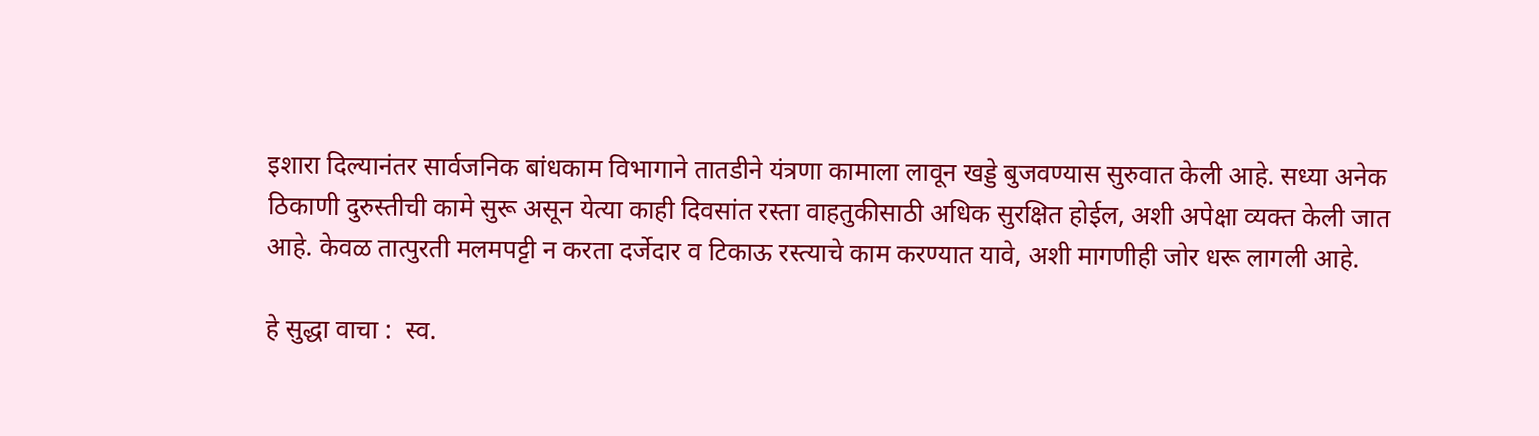इशारा दिल्यानंतर सार्वजनिक बांधकाम विभागाने तातडीने यंत्रणा कामाला लावून खड्डे बुजवण्यास सुरुवात केली आहे. सध्या अनेक ठिकाणी दुरुस्तीची कामे सुरू असून येत्या काही दिवसांत रस्ता वाहतुकीसाठी अधिक सुरक्षित होईल, अशी अपेक्षा व्यक्त केली जात आहे. केवळ तात्पुरती मलमपट्टी न करता दर्जेदार व टिकाऊ रस्त्याचे काम करण्यात यावे, अशी मागणीही जोर धरू लागली आहे.

हे सुद्धा वाचा :  स्व.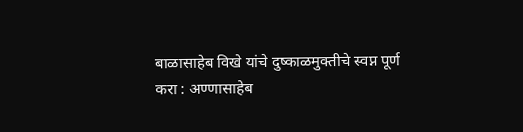बाळासाहेब विखे यांचे दुष्काळमुक्तीचे स्वप्न पूर्ण करा : अण्णासाहेब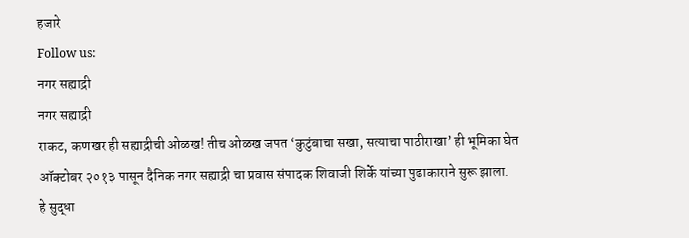हजारे
Follow us:
नगर सह्याद्री
नगर सह्याद्री
राकट, कणखर ही सह्याद्रीची ओळख! तीच ओळख जपत ‘कुटुंबाचा सखा, सत्याचा पाठीराखा’ ही भूमिका घेत ऑक्टोबर २०१३ पासून दैनिक नगर सह्याद्री चा प्रवास संपादक शिवाजी शिर्के यांच्या पुढाकाराने सुरू झाला.
हे सुद्धा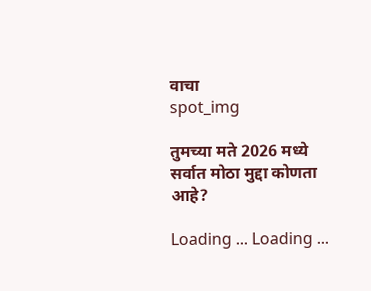वाचा
spot_img

तुमच्या मते 2026 मध्ये सर्वात मोठा मुद्दा कोणता आहे?

Loading ... Loading ...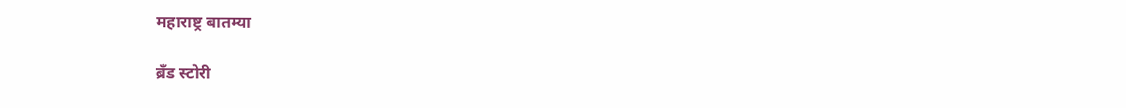महाराष्ट्र बातम्या

ब्रँड स्टोरी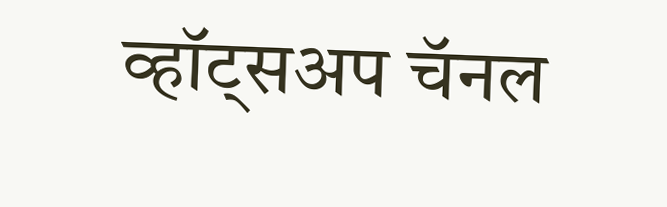व्हॉट्सअप चॅनल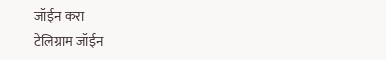जॉईन करा
टेलिग्राम जॉईन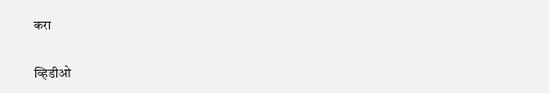करा

व्हिडीओ